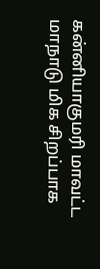கன்னியாகுமரி மாவட்ட மாநாடு மிக சிறப்பாக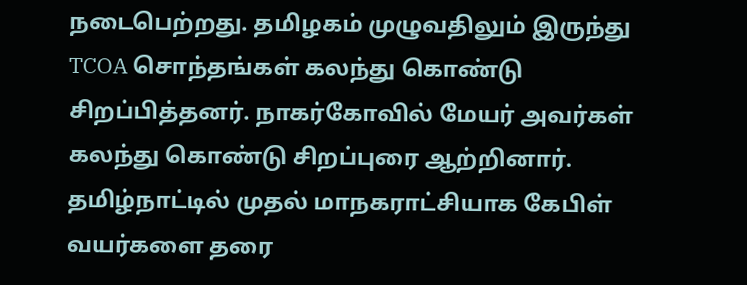நடைபெற்றது. தமிழகம் முழுவதிலும் இருந்து TCOA சொந்தங்கள் கலந்து கொண்டு சிறப்பித்தனர். நாகர்கோவில் மேயர் அவர்கள் கலந்து கொண்டு சிறப்புரை ஆற்றினார். தமிழ்நாட்டில் முதல் மாநகராட்சியாக கேபிள் வயர்களை தரை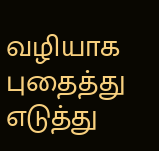வழியாக புதைத்து எடுத்து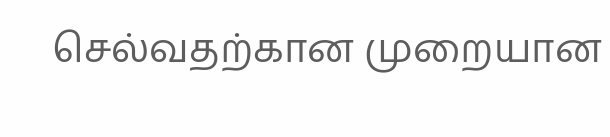செல்வதற்கான முறையான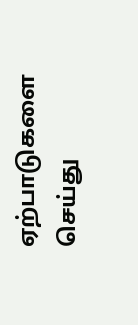ஏற்பாடுகளை செய்து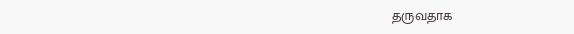தருவதாக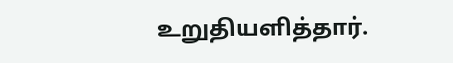உறுதியளித்தார்.